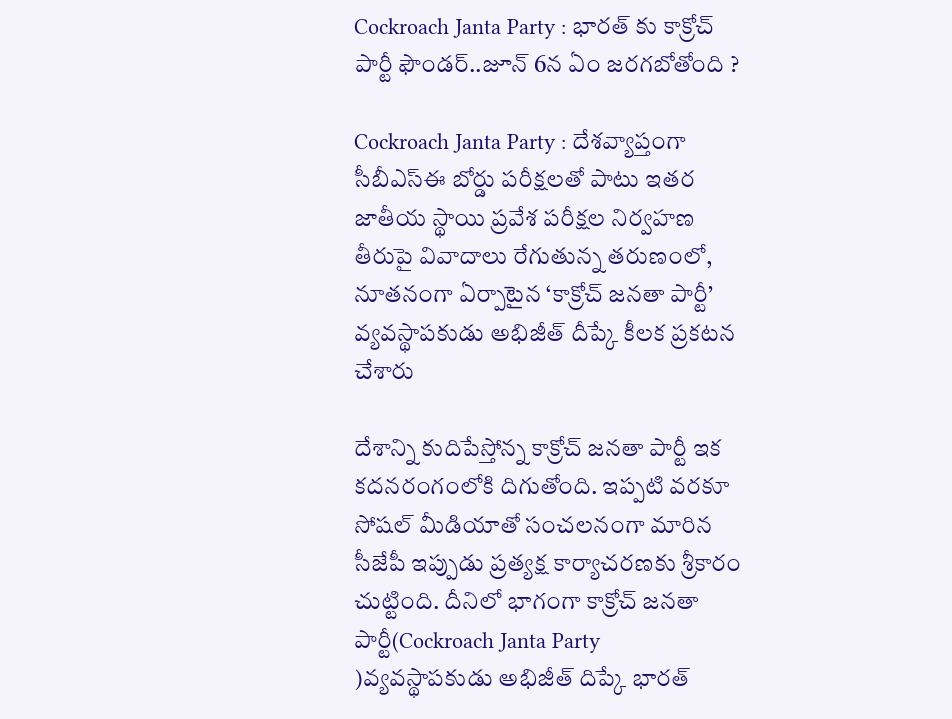Cockroach Janta Party : భారత్ కు కాక్రోచ్ పార్టీ ఫౌండర్..జూన్ 6న ఏం జరగబోతోంది ?

Cockroach Janta Party : దేశవ్యాప్తంగా సీబీఎస్ఈ బోర్డు పరీక్షలతో పాటు ఇతర జాతీయ స్థాయి ప్రవేశ పరీక్షల నిర్వహణ తీరుపై వివాదాలు రేగుతున్న తరుణంలో, నూతనంగా ఏర్పాటైన ‘కాక్రోచ్‌ జనతా పార్టీ’ వ్యవస్థాపకుడు అభిజీత్ దీప్కే కీలక ప్రకటన చేశారు

దేశాన్ని కుదిపేస్తోన్న కాక్రోచ్ జనతా పార్టీ ఇక కదనరంగంలోకి దిగుతోంది. ఇప్పటి వరకూ సోషల్ మీడియాతో సంచలనంగా మారిన సీజేపీ ఇప్పుడు ప్రత్యక్ష కార్యాచరణకు శ్రీకారం చుట్టింది. దీనిలో భాగంగా కాక్రోచ్ జనతా పార్టీ(Cockroach Janta Party )వ్యవస్థాపకుడు అభిజీత్ దిప్కే భారత్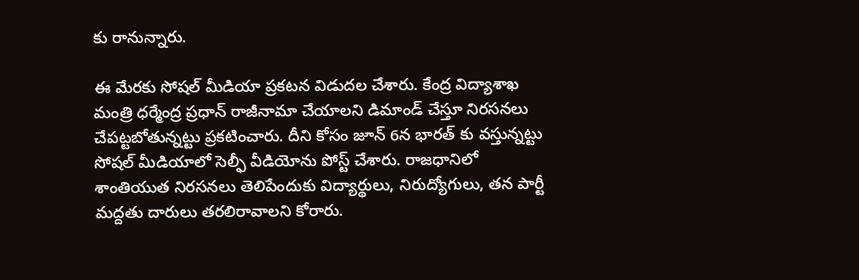కు రానున్నారు.

ఈ మేరకు సోషల్ మీడియా ప్రకటన విడుదల చేశారు. కేంద్ర విద్యాశాఖ మంత్రి ధర్మేంద్ర ప్రధాన్ రాజీనామా చేయాలని డిమాండ్ చేస్తూ నిరసనలు చేపట్టబోతున్నట్టు ప్రకటించారు. దీని కోసం జూన్ 6న భారత్ కు వస్తున్నట్టు సోషల్ మీడియాలో సెల్ఫీ వీడియోను పోస్ట్ చేశారు. రాజధానిలో శాంతియుత నిరసనలు తెలిపేందుకు విద్యార్థులు, నిరుద్యోగులు, తన పార్టీ మద్దతు దారులు తరలిరావాలని కోరారు.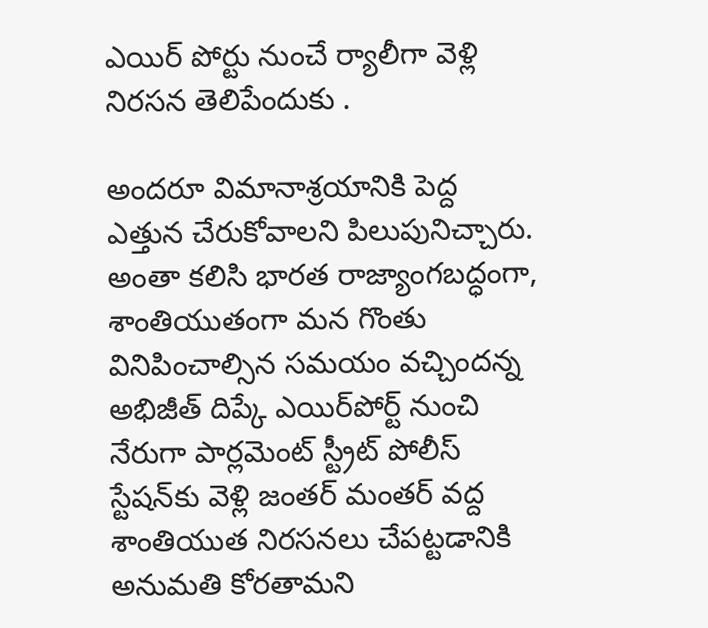ఎయిర్ పోర్టు నుంచే ర్యాలీగా వెళ్లి నిరసన తెలిపేందుకు .

అందరూ విమానాశ్రయానికి పెద్ద ఎత్తున చేరుకోవాలని పిలుపునిచ్చారు. అంతా కలిసి భారత రాజ్యాంగబద్ధంగా, శాంతియుతంగా మన గొంతు వినిపించాల్సిన సమయం వచ్చిందన్న అభిజీత్ దిప్కే ఎయిర్‌పోర్ట్ నుంచి నేరుగా పార్లమెంట్ స్ట్రీట్ పోలీస్ స్టేషన్‌కు వెళ్లి జంతర్ మంతర్ వద్ద శాంతియుత నిరసనలు చేపట్టడానికి అనుమతి కోరతామని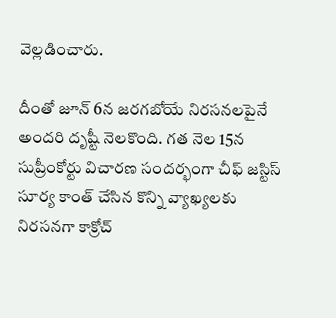వెల్లడించారు.

దీంతో జూన్ 6న జరగబోయే నిరసనలపైనే అందరి దృష్టీ నెలకొంది. గత నెల 15న సుప్రీంకోర్టు విచారణ సందర్భంగా చీఫ్ జస్టిస్ సూర్య కాంత్ చేసిన కొన్ని వ్యాఖ్యలకు నిరసనగా కాక్రోచ్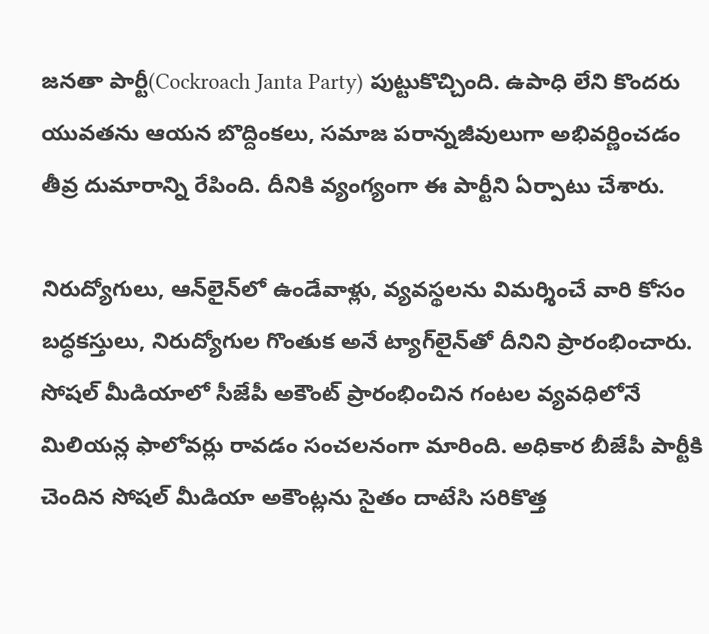జనతా పార్టీ(Cockroach Janta Party) పుట్టుకొచ్చింది. ఉపాధి లేని కొందరు యువతను ఆయన బొద్దింకలు, సమాజ పరాన్నజీవులుగా అభివర్ణించడం తీవ్ర దుమారాన్ని రేపింది. దీనికి వ్యంగ్యంగా ఈ పార్టీని ఏర్పాటు చేశారు.

నిరుద్యోగులు, ఆన్‌లైన్‌లో ఉండేవాళ్లు, వ్యవస్థలను విమర్శించే వారి కోసం బద్ధకస్తులు, నిరుద్యోగుల గొంతుక అనే ట్యాగ్‌లైన్‌తో దీనిని ప్రారంభించారు. సోషల్ మీడియాలో సీజేపీ అకౌంట్ ప్రారంభించిన గంటల వ్యవధిలోనే మిలియన్ల ఫాలోవర్లు రావడం సంచలనంగా మారింది. అధికార బీజేపీ పార్టీకి చెందిన సోషల్ మీడియా అకౌంట్లను సైతం దాటేసి సరికొత్త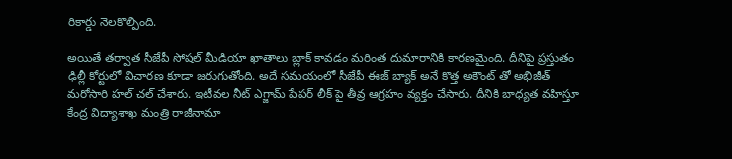రికార్డు నెలకొల్పింది.

అయితే తర్వాత సీజేపీ సోషల్ మీడియా ఖాతాలు బ్లాక్ కావడం మరింత దుమారానికి కారణమైంది. దీనిపై ప్రస్తుతం ఢిల్లీ కోర్టులో విచారణ కూడా జరుగుతోంది. అదే సమయంలో సీజేపీ ఈజ్ బ్యాక్ అనే కొత్త అకౌంట్ తో అభిజీత్ మరోసారి హల్ చల్ చేశారు. ఇటీవల నీట్ ఎగ్జామ్ పేపర్ లీక్ పై తీవ్ర ఆగ్రహం వ్యక్తం చేసారు. దీనికి బాధ్యత వహిస్తూ కేంద్ర విద్యాశాఖ మంత్రి రాజీనామా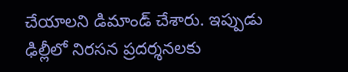చేయాలని డిమాండ్ చేశారు. ఇప్పుడు ఢిల్లీలో నిరసన ప్రదర్శనలకు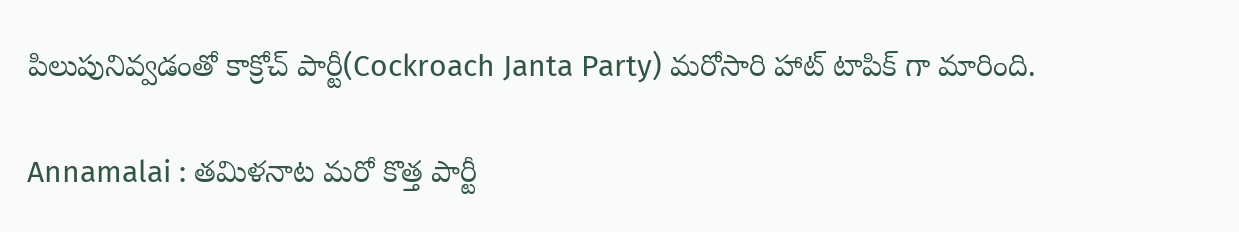పిలుపునివ్వడంతో కాక్రోచ్ పార్టీ(Cockroach Janta Party) మరోసారి హాట్ టాపిక్ గా మారింది.

Annamalai : తమిళనాట మరో కొత్త పార్టీ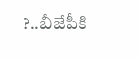?..బీజేపీకి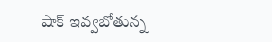షాక్ ఇవ్వబోతున్న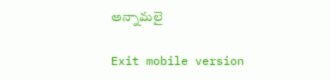అన్నామలై

Exit mobile version